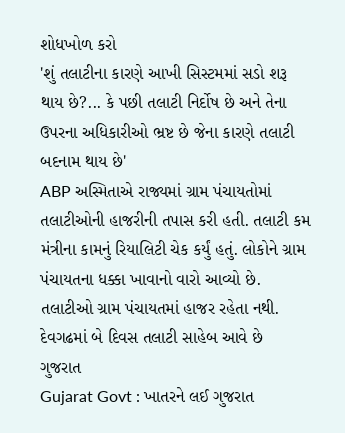શોધખોળ કરો
'શું તલાટીના કારણે આખી સિસ્ટમમાં સડો શરૂ થાય છે?... કે પછી તલાટી નિર્દોષ છે અને તેના ઉપરના અધિકારીઓ ભ્રષ્ટ છે જેના કારણે તલાટી બદનામ થાય છે'
ABP અસ્મિતાએ રાજ્યમાં ગ્રામ પંચાયતોમાં તલાટીઓની હાજરીની તપાસ કરી હતી. તલાટી કમ મંત્રીના કામનું રિયાલિટી ચેક કર્યું હતું. લોકોને ગ્રામ પંચાયતના ધક્કા ખાવાનો વારો આવ્યો છે. તલાટીઓ ગ્રામ પંચાયતમાં હાજર રહેતા નથી. દેવગઢમાં બે દિવસ તલાટી સાહેબ આવે છે
ગુજરાત
Gujarat Govt : ખાતરને લઈ ગુજરાત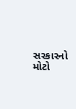સરકારનો મોટો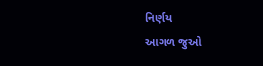નિર્ણય
આગળ જુઓ